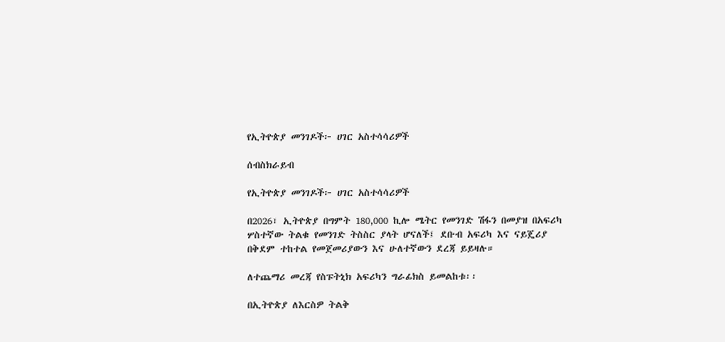የኢትዮጵያ መንገዶች፦ ሀገር አስተሳሳሪዎች

ሰብስክራይብ

የኢትዮጵያ መንገዶች፦ ሀገር አስተሳሳሪዎች

በ2026፣ ኢትዮጵያ በግምት 180,000 ኪሎ ሜትር የመንገድ ሽፋን በመያዝ በአፍሪካ ሦስተኛው ትልቁ የመንገድ ትስስር ያላት ሆናለች፤ ደቡብ አፍሪካ እና ናይጄሪያ በቅደም ተከተል የመጀመሪያውን እና ሁለተኛውን ደረጃ ይይዛሉ።

ለተጨማሪ መረጃ የስፑትኒክ አፍሪካን ግራፊክስ ይመልከቱ፡፡

በኢትዮጵያ ለእርስዎ ትልቅ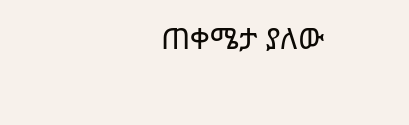ጠቀሜታ ያለው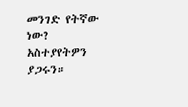መንገድ የትኛው ነው? አስተያየትዎን ያጋሩን።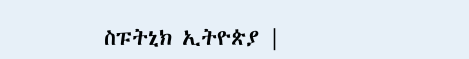ስፑትኒክ ኢትዮጵያ |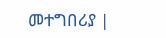መተግበሪያ |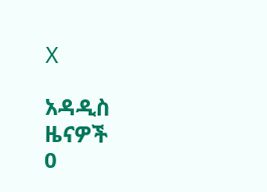X

አዳዲስ ዜናዎች
0